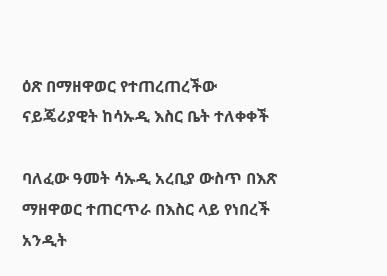ዕጽ በማዘዋወር የተጠረጠረችው ናይጄሪያዊት ከሳኡዲ እስር ቤት ተለቀቀች

ባለፈው ዓመት ሳኡዲ አረቢያ ውስጥ በእጽ ማዘዋወር ተጠርጥራ በእስር ላይ የነበረች አንዲት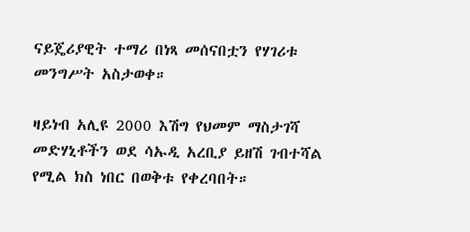ናይጄሪያዊት ተማሪ በነጻ መሰናበቷን የሃገሪቱ መንግሥት አስታወቀ።

ዛይነብ አሊዩ 2000 እሽግ የህመም ማስታገሻ መድሃኒቶችን ወደ ሳኡዲ አረቢያ ይዘሽ ገብተሻል የሚል ክስ ነበር በወቅቱ የቀረባበት።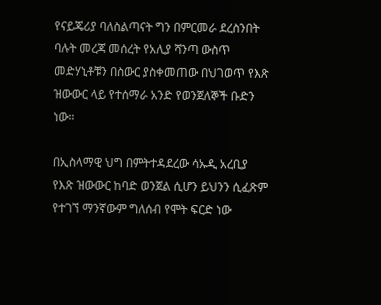የናይጄሪያ ባለስልጣናት ግን በምርመራ ደረስንበት ባሉት መረጃ መሰረት የአሊያ ሻንጣ ውስጥ መድሃኒቶቹን በስውር ያስቀመጠው በህገወጥ የእጽ ዝውውር ላይ የተሰማራ አንድ የወንጀለኞች ቡድን ነው።

በኢስላማዊ ህግ በምትተዳደረው ሳኡዲ አረቢያ የእጽ ዝውውር ከባድ ወንጀል ሲሆን ይህንን ሲፈጽም የተገኘ ማንኛውም ግለሰብ የሞት ፍርድ ነው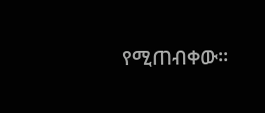የሚጠብቀው።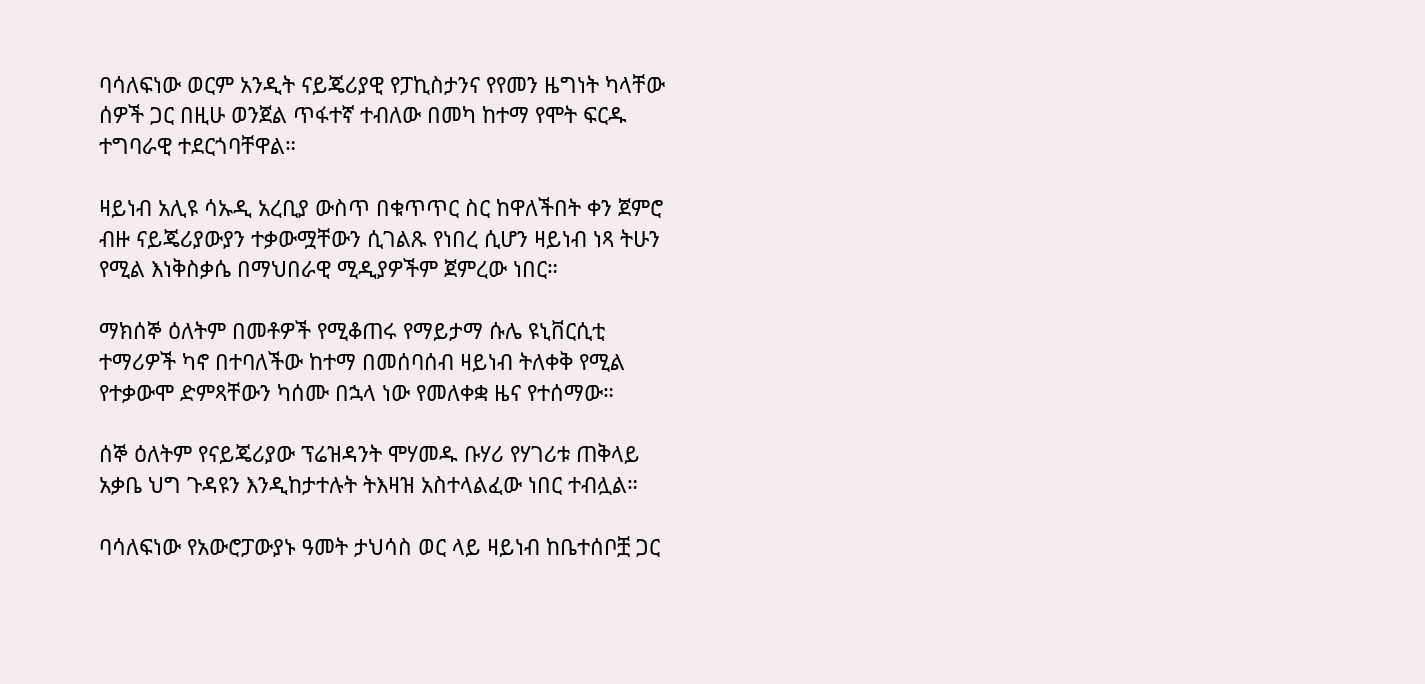ባሳለፍነው ወርም አንዲት ናይጄሪያዊ የፓኪስታንና የየመን ዜግነት ካላቸው ሰዎች ጋር በዚሁ ወንጀል ጥፋተኛ ተብለው በመካ ከተማ የሞት ፍርዱ ተግባራዊ ተደርጎባቸዋል።

ዛይነብ አሊዩ ሳኡዲ አረቢያ ውስጥ በቁጥጥር ስር ከዋለችበት ቀን ጀምሮ ብዙ ናይጄሪያውያን ተቃውሟቸውን ሲገልጹ የነበረ ሲሆን ዛይነብ ነጻ ትሁን የሚል እነቅስቃሴ በማህበራዊ ሚዲያዎችም ጀምረው ነበር።

ማክሰኞ ዕለትም በመቶዎች የሚቆጠሩ የማይታማ ሱሌ ዩኒቨርሲቲ ተማሪዎች ካኖ በተባለችው ከተማ በመሰባሰብ ዛይነብ ትለቀቅ የሚል የተቃውሞ ድምጻቸውን ካሰሙ በኋላ ነው የመለቀቋ ዜና የተሰማው።

ሰኞ ዕለትም የናይጄሪያው ፕሬዝዳንት ሞሃመዱ ቡሃሪ የሃገሪቱ ጠቅላይ አቃቤ ህግ ጉዳዩን እንዲከታተሉት ትእዛዝ አስተላልፈው ነበር ተብሏል።

ባሳለፍነው የአውሮፓውያኑ ዓመት ታህሳስ ወር ላይ ዛይነብ ከቤተሰቦቿ ጋር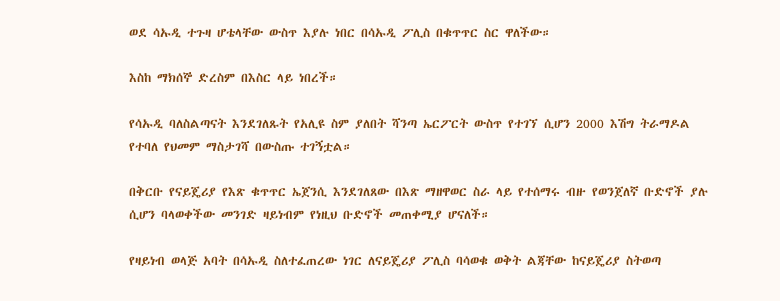ወደ ሳኡዲ ተጉዛ ሆቴላቸው ውስጥ እያሉ ነበር በሳኡዲ ፖሊስ በቁጥጥር ስር ዋለችው።

እስከ ማክሰኞ ድረስም በእስር ላይ ነበረች።

የሳኡዲ ባለስልጣናት እንደገለጹት የአሊዩ ስም ያለበት ሻንጣ ኤርፖርት ውስጥ የተገኘ ሲሆን 2000 እሽግ ትራማዶል የተባለ የህመም ማስታገሻ በውስጡ ተገኝቷል።

በቅርቡ የናይጄሪያ የእጽ ቁጥጥር ኤጀንሲ እንደገለጸው በእጽ ማዘዋወር ስራ ላይ የተሰማሩ ብዙ የወንጀለኛ ቡድኖች ያሉ ሲሆን ባላወቀችው መንገድ ዛይነብም የነዚህ ቡድኖች መጠቀሚያ ሆናለች።

የዛይነብ ወላጅ አባት በሳኡዲ ስለተፈጠረው ነገር ለናይጄሪያ ፖሊስ ባሳወቁ ወቅት ልጃቸው ከናይጄሪያ ስትወጣ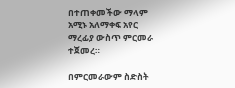በተጠቀመችው ማላም አሚኑ አለማቀፍ አየር ማረፊያ ውስጥ ምርመራ ተጀመረ።

በምርመራውም ስድስት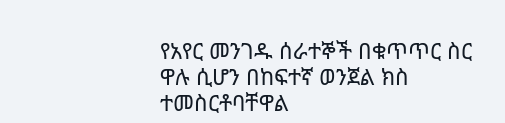የአየር መንገዱ ሰራተኞች በቁጥጥር ስር ዋሉ ሲሆን በከፍተኛ ወንጀል ክስ ተመስርቶባቸዋል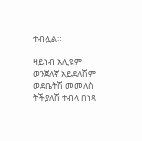ተብሏል።

ዛይነብ አሊዩም ወንጀለኛ አይደለሽም ወደቤትሽ መመለስ ትችያለሽ ተብላ በነጻ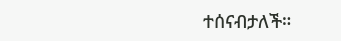ተሰናብታለች።